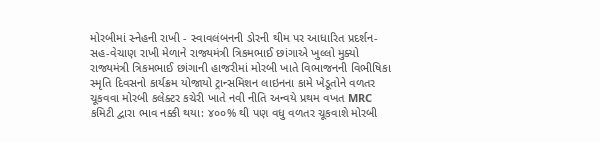મોરબીમાં સ્નેહની રાખી - સ્વાવલંબનની ડોરની થીમ પર આધારિત પ્રદર્શન-સહ-વેચાણ રાખી મેળાને રાજ્યમંત્રી ત્રિકમભાઈ છાંગાએ ખુલ્લો મુક્યો રાજ્યમંત્રી ત્રિકમભાઈ છાંગાની હાજરીમાં મોરબી ખાતે વિભાજનની વિભીષિકા સ્મૃતિ દિવસનો કાર્યક્રમ યોજાયો ટ્રાન્સમિશન લાઇનના કામે ખેડૂતોને વળતર ચૂકવવા મોરબી કલેક્ટર કચેરી ખાતે નવી નીતિ અન્વયે પ્રથમ વખત MRC કમિટી દ્વારા ભાવ નક્કી થયા: ૪૦૦% થી પણ વધુ વળતર ચૂકવાશે મોરબી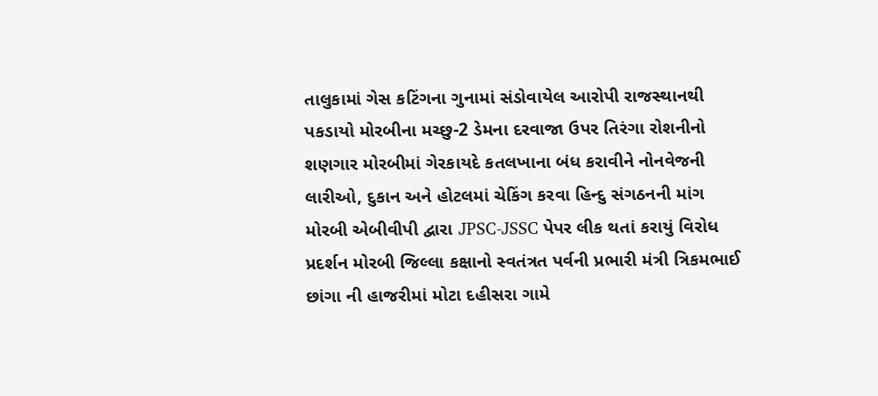તાલુકામાં ગેસ કટિંગના ગુનામાં સંડોવાયેલ આરોપી રાજસ્થાનથી પકડાયો મોરબીના મચ્છુ-2 ડેમના દરવાજા ઉપર તિરંગા રોશનીનો શણગાર મોરબીમાં ગેરકાયદે કતલખાના બંધ કરાવીને નોનવેજની લારીઓ, દુકાન અને હોટલમાં ચેકિંગ કરવા હિન્દુ સંગઠનની માંગ મોરબી એબીવીપી દ્વારા JPSC-JSSC પેપર લીક થતાં કરાયું વિરોધ પ્રદર્શન મોરબી જિલ્લા કક્ષાનો સ્વતંત્રત પર્વની પ્રભારી મંત્રી ત્રિકમભાઈ છાંગા ની હાજરીમાં મોટા દહીસરા ગામે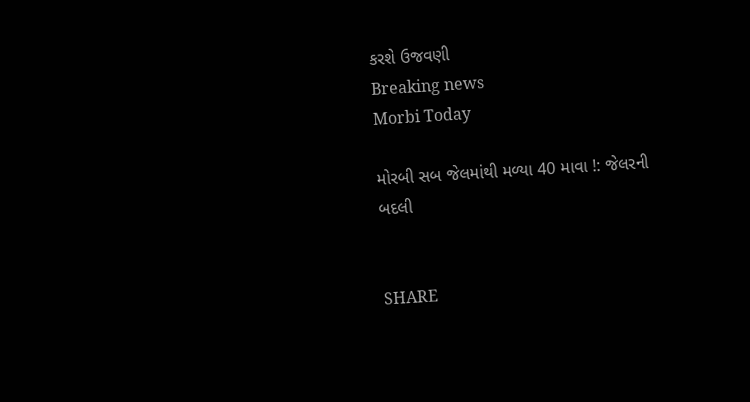કરશે ઉજવણી
Breaking news
Morbi Today

મોરબી સબ જેલમાંથી મળ્યા 40 માવા !: જેલરની બદલી


SHARE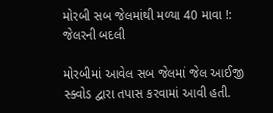મોરબી સબ જેલમાંથી મળ્યા 40 માવા !: જેલરની બદલી

મોરબીમાં આવેલ સબ જેલમાં જેલ આઈજી સ્ક્વોડ દ્વારા તપાસ કરવામાં આવી હતી.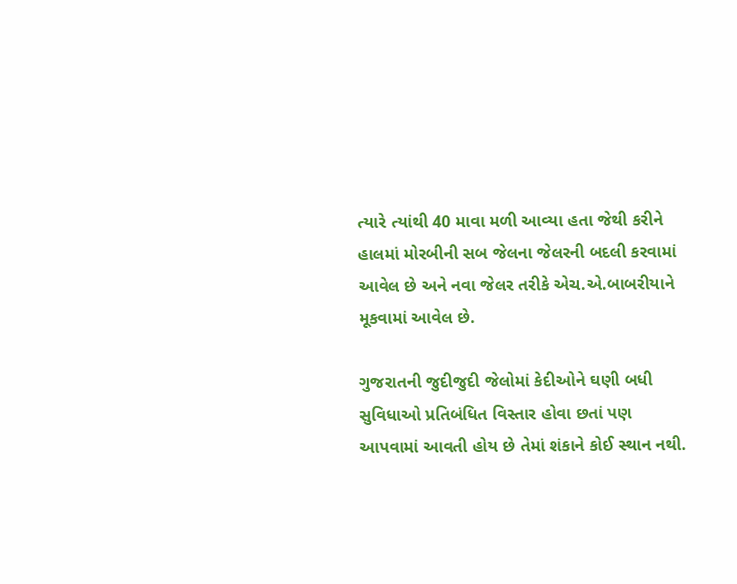ત્યારે ત્યાંથી 40 માવા મળી આવ્યા હતા જેથી કરીને હાલમાં મોરબીની સબ જેલના જેલરની બદલી કરવામાં આવેલ છે અને નવા જેલર તરીકે એચ.એ.બાબરીયાને મૂકવામાં આવેલ છે.

ગુજરાતની જુદીજુદી જેલોમાં કેદીઓને ઘણી બધી સુવિધાઓ પ્રતિબંધિત વિસ્તાર હોવા છતાં પણ આપવામાં આવતી હોય છે તેમાં શંકાને કોઈ સ્થાન નથી.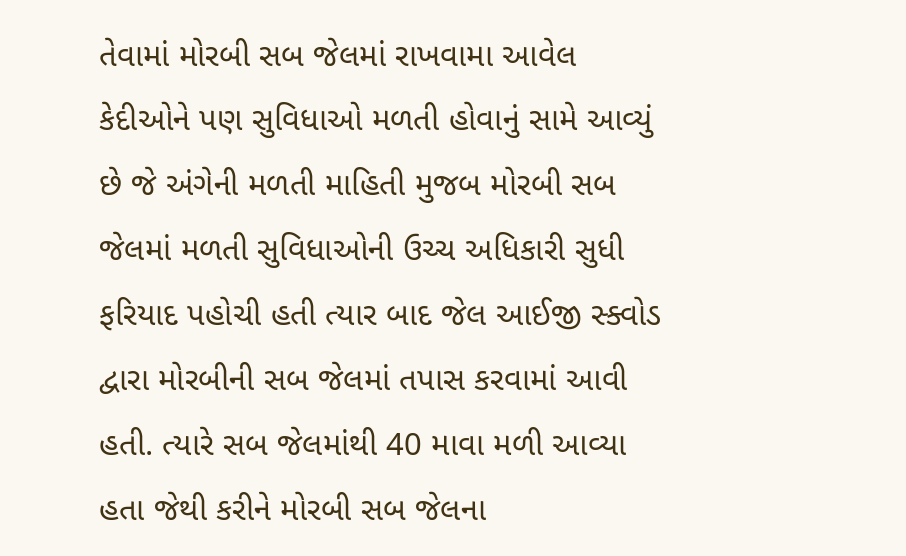તેવામાં મોરબી સબ જેલમાં રાખવામા આવેલ કેદીઓને પણ સુવિધાઓ મળતી હોવાનું સામે આવ્યું છે જે અંગેની મળતી માહિતી મુજબ મોરબી સબ જેલમાં મળતી સુવિધાઓની ઉચ્ચ અધિકારી સુધી ફરિયાદ પહોચી હતી ત્યાર બાદ જેલ આઈજી સ્ક્વોડ દ્વારા મોરબીની સબ જેલમાં તપાસ કરવામાં આવી હતી. ત્યારે સબ જેલમાંથી 40 માવા મળી આવ્યા હતા જેથી કરીને મોરબી સબ જેલના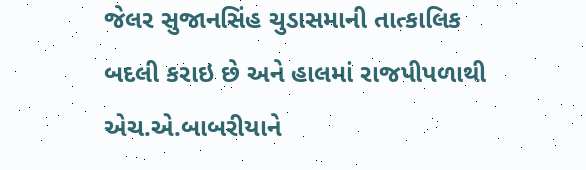જેલર સુજાનસિંહ ચુડાસમાની તાત્કાલિક બદલી કરાઇ છે અને હાલમાં રાજપીપળાથી એચ.એ.બાબરીયાને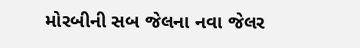મોરબીની સબ જેલના નવા જેલર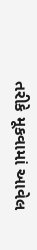તરીકે મૂકવામાં આવેલ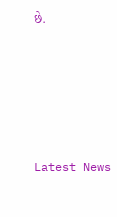છે.






Latest News